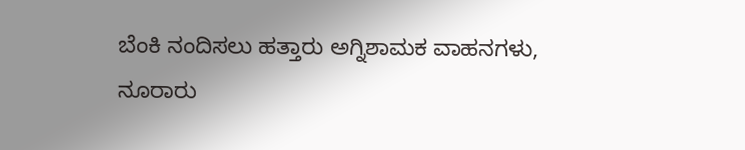ಬೆಂಕಿ ನಂದಿಸಲು ಹತ್ತಾರು ಅಗ್ನಿಶಾಮಕ ವಾಹನಗಳು, ನೂರಾರು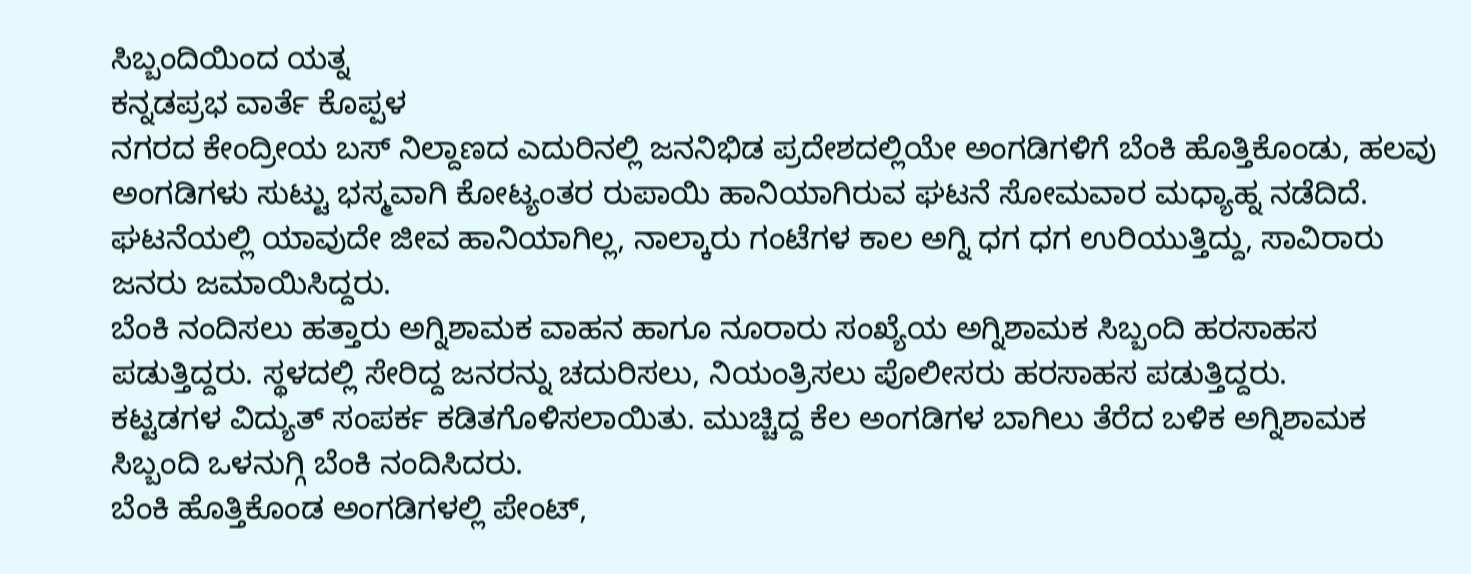ಸಿಬ್ಬಂದಿಯಿಂದ ಯತ್ನ
ಕನ್ನಡಪ್ರಭ ವಾರ್ತೆ ಕೊಪ್ಪಳ
ನಗರದ ಕೇಂದ್ರೀಯ ಬಸ್ ನಿಲ್ದಾಣದ ಎದುರಿನಲ್ಲಿ ಜನನಿಭಿಡ ಪ್ರದೇಶದಲ್ಲಿಯೇ ಅಂಗಡಿಗಳಿಗೆ ಬೆಂಕಿ ಹೊತ್ತಿಕೊಂಡು, ಹಲವು ಅಂಗಡಿಗಳು ಸುಟ್ಟು ಭಸ್ಮವಾಗಿ ಕೋಟ್ಯಂತರ ರುಪಾಯಿ ಹಾನಿಯಾಗಿರುವ ಘಟನೆ ಸೋಮವಾರ ಮಧ್ಯಾಹ್ನ ನಡೆದಿದೆ.
ಘಟನೆಯಲ್ಲಿ ಯಾವುದೇ ಜೀವ ಹಾನಿಯಾಗಿಲ್ಲ, ನಾಲ್ಕಾರು ಗಂಟೆಗಳ ಕಾಲ ಅಗ್ನಿ ಧಗ ಧಗ ಉರಿಯುತ್ತಿದ್ದು, ಸಾವಿರಾರು ಜನರು ಜಮಾಯಿಸಿದ್ದರು.
ಬೆಂಕಿ ನಂದಿಸಲು ಹತ್ತಾರು ಅಗ್ನಿಶಾಮಕ ವಾಹನ ಹಾಗೂ ನೂರಾರು ಸಂಖ್ಯೆಯ ಅಗ್ನಿಶಾಮಕ ಸಿಬ್ಬಂದಿ ಹರಸಾಹಸ ಪಡುತ್ತಿದ್ದರು. ಸ್ಥಳದಲ್ಲಿ ಸೇರಿದ್ದ ಜನರನ್ನು ಚದುರಿಸಲು, ನಿಯಂತ್ರಿಸಲು ಪೊಲೀಸರು ಹರಸಾಹಸ ಪಡುತ್ತಿದ್ದರು.
ಕಟ್ಟಡಗಳ ವಿದ್ಯುತ್ ಸಂಪರ್ಕ ಕಡಿತಗೊಳಿಸಲಾಯಿತು. ಮುಚ್ಚಿದ್ದ ಕೆಲ ಅಂಗಡಿಗಳ ಬಾಗಿಲು ತೆರೆದ ಬಳಿಕ ಅಗ್ನಿಶಾಮಕ ಸಿಬ್ಬಂದಿ ಒಳನುಗ್ಗಿ ಬೆಂಕಿ ನಂದಿಸಿದರು.
ಬೆಂಕಿ ಹೊತ್ತಿಕೊಂಡ ಅಂಗಡಿಗಳಲ್ಲಿ ಪೇಂಟ್,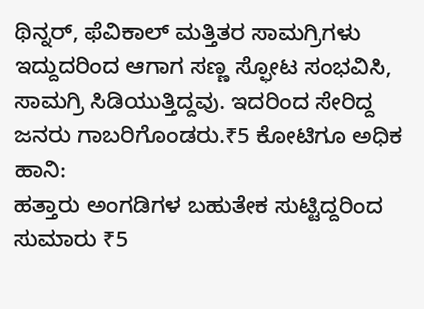ಥಿನ್ನರ್, ಫೆವಿಕಾಲ್ ಮತ್ತಿತರ ಸಾಮಗ್ರಿಗಳು ಇದ್ದುದರಿಂದ ಆಗಾಗ ಸಣ್ಣ ಸ್ಫೋಟ ಸಂಭವಿಸಿ, ಸಾಮಗ್ರಿ ಸಿಡಿಯುತ್ತಿದ್ದವು. ಇದರಿಂದ ಸೇರಿದ್ದ ಜನರು ಗಾಬರಿಗೊಂಡರು.₹5 ಕೋಟಿಗೂ ಅಧಿಕ ಹಾನಿ:
ಹತ್ತಾರು ಅಂಗಡಿಗಳ ಬಹುತೇಕ ಸುಟ್ಟಿದ್ದರಿಂದ ಸುಮಾರು ₹5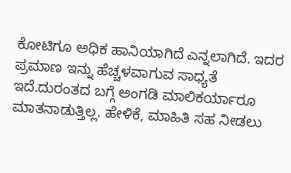ಕೋಟಿಗೂ ಅಧಿಕ ಹಾನಿಯಾಗಿದೆ ಎನ್ನಲಾಗಿದೆ. ಇದರ ಪ್ರಮಾಣ ಇನ್ನು ಹೆಚ್ಚಳವಾಗುವ ಸಾಧ್ಯತೆ ಇದೆ.ದುರಂತದ ಬಗ್ಗೆ ಅಂಗಡಿ ಮಾಲಿಕರ್ಯಾರೂ ಮಾತನಾಡುತ್ತಿಲ್ಲ. ಹೇಳಿಕೆ, ಮಾಹಿತಿ ಸಹ ನೀಡಲು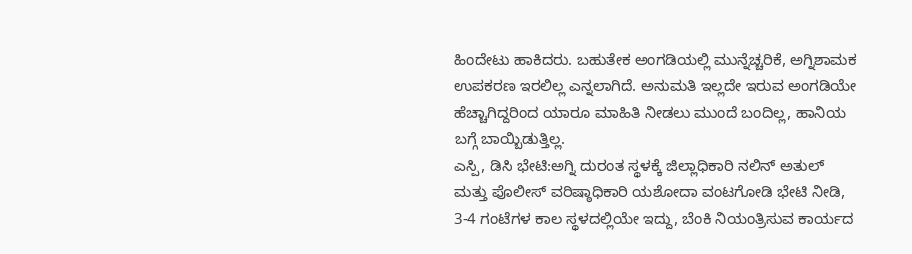ಹಿಂದೇಟು ಹಾಕಿದರು. ಬಹುತೇಕ ಅಂಗಡಿಯಲ್ಲಿ ಮುನ್ನೆಚ್ಚರಿಕೆ, ಅಗ್ನಿಶಾಮಕ ಉಪಕರಣ ಇರಲಿಲ್ಲ ಎನ್ನಲಾಗಿದೆ. ಅನುಮತಿ ಇಲ್ಲದೇ ಇರುವ ಅಂಗಡಿಯೇ ಹೆಚ್ಚಾಗಿದ್ದರಿಂದ ಯಾರೂ ಮಾಹಿತಿ ನೀಡಲು ಮುಂದೆ ಬಂದಿಲ್ಲ, ಹಾನಿಯ ಬಗ್ಗೆ ಬಾಯ್ಬಿಡುತ್ತಿಲ್ಲ.
ಎಸ್ಪಿ, ಡಿಸಿ ಭೇಟಿ:ಅಗ್ನಿ ದುರಂತ ಸ್ಥಳಕ್ಕೆ ಜಿಲ್ಲಾಧಿಕಾರಿ ನಲಿನ್ ಅತುಲ್ ಮತ್ತು ಪೊಲೀಸ್ ವರಿಷ್ಠಾಧಿಕಾರಿ ಯಶೋದಾ ವಂಟಗೋಡಿ ಭೇಟಿ ನೀಡಿ, 3-4 ಗಂಟೆಗಳ ಕಾಲ ಸ್ಥಳದಲ್ಲಿಯೇ ಇದ್ದು, ಬೆಂಕಿ ನಿಯಂತ್ರಿಸುವ ಕಾರ್ಯದ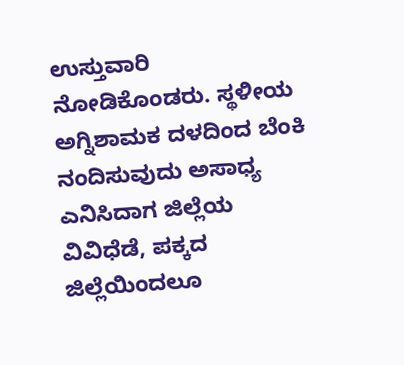ಉಸ್ತುವಾರಿ ನೋಡಿಕೊಂಡರು. ಸ್ಥಳೀಯ ಅಗ್ನಿಶಾಮಕ ದಳದಿಂದ ಬೆಂಕಿ ನಂದಿಸುವುದು ಅಸಾಧ್ಯ ಎನಿಸಿದಾಗ ಜಿಲ್ಲೆಯ ವಿವಿಧೆಡೆ, ಪಕ್ಕದ ಜಿಲ್ಲೆಯಿಂದಲೂ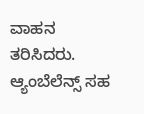ವಾಹನ ತರಿಸಿದರು. ಆ್ಯಂಬೆಲೆನ್ಸ್ ಸಹ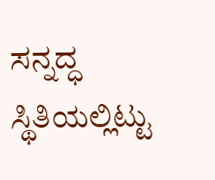ಸನ್ನದ್ಧ ಸ್ಥಿತಿಯಲ್ಲಿಟ್ಟು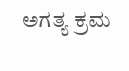ಅಗತ್ಯ ಕ್ರಮ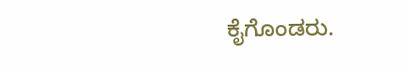ಕೈಗೊಂಡರು.